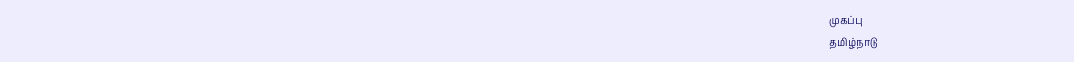முகப்பு
தமிழ்நாடு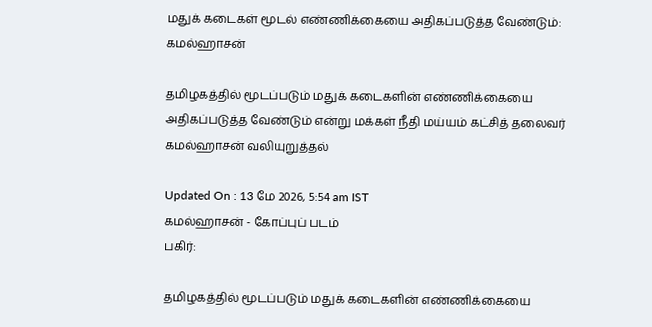மதுக் கடைகள் மூடல் எண்ணிக்கையை அதிகப்படுத்த வேண்டும்: கமல்ஹாசன்

தமிழகத்தில் மூடப்படும் மதுக் கடைகளின் எண்ணிக்கையை அதிகப்படுத்த வேண்டும் என்று மக்கள் நீதி மய்யம் கட்சித் தலைவர் கமல்ஹாசன் வலியுறுத்தல்

Updated On : 13 மே 2026, 5:54 am IST
கமல்ஹாசன் - கோப்புப் படம்
பகிர்:

தமிழகத்தில் மூடப்படும் மதுக் கடைகளின் எண்ணிக்கையை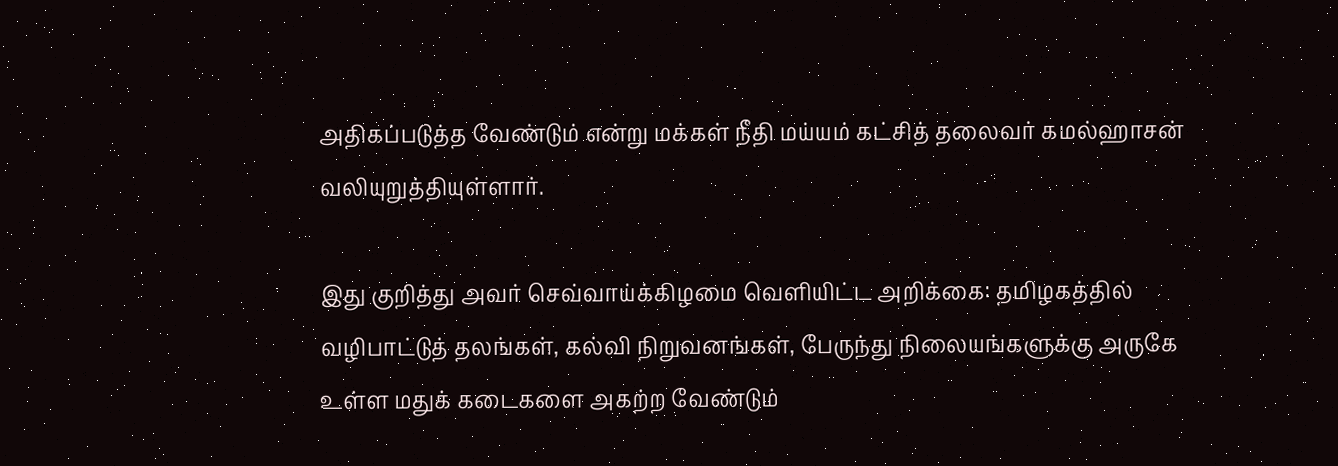அதிகப்படுத்த வேண்டும் என்று மக்கள் நீதி மய்யம் கட்சித் தலைவர் கமல்ஹாசன் வலியுறுத்தியுள்ளார்.

இது குறித்து அவர் செவ்வாய்க்கிழமை வெளியிட்ட அறிக்கை: தமிழகத்தில் வழிபாட்டுத் தலங்கள், கல்வி நிறுவனங்கள், பேருந்து நிலையங்களுக்கு அருகே உள்ள மதுக் கடைகளை அகற்ற வேண்டும்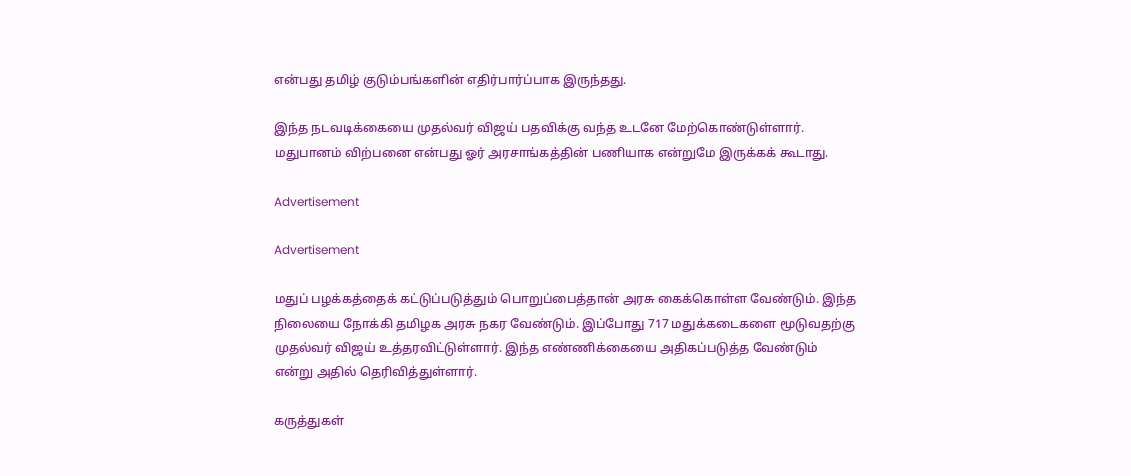என்பது தமிழ் குடும்பங்களின் எதிர்பார்ப்பாக இருந்தது.

இந்த நடவடிக்கையை முதல்வர் விஜய் பதவிக்கு வந்த உடனே மேற்கொண்டுள்ளார். மதுபானம் விற்பனை என்பது ஓர் அரசாங்கத்தின் பணியாக என்றுமே இருக்கக் கூடாது.

Advertisement

Advertisement

மதுப் பழக்கத்தைக் கட்டுப்படுத்தும் பொறுப்பைத்தான் அரசு கைக்கொள்ள வேண்டும். இந்த நிலையை நோக்கி தமிழக அரசு நகர வேண்டும். இப்போது 717 மதுக்கடைகளை மூடுவதற்கு முதல்வர் விஜய் உத்தரவிட்டுள்ளார். இந்த எண்ணிக்கையை அதிகப்படுத்த வேண்டும் என்று அதில் தெரிவித்துள்ளார்.

கருத்துகள்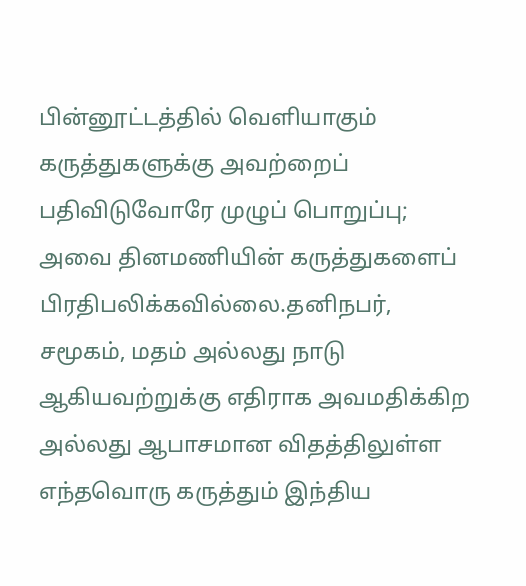பின்னூட்டத்தில் வெளியாகும் கருத்துகளுக்கு அவற்றைப் பதிவிடுவோரே முழுப் பொறுப்பு; அவை தினமணியின் கருத்துகளைப் பிரதிபலிக்கவில்லை.தனிநபர், சமூகம், மதம் அல்லது நாடு ஆகியவற்றுக்கு எதிராக அவமதிக்கிற அல்லது ஆபாசமான விதத்திலுள்ள எந்தவொரு கருத்தும் இந்திய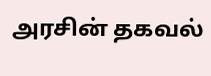அரசின் தகவல்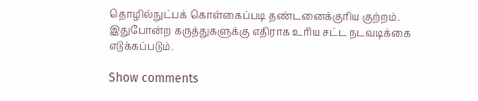தொழில்நுட்பக் கொள்கைப்படி தண்டனைக்குரிய குற்றம். இதுபோன்ற கருத்துகளுக்கு எதிராக உரிய சட்ட நடவடிக்கை எடுக்கப்படும்.

Show comments